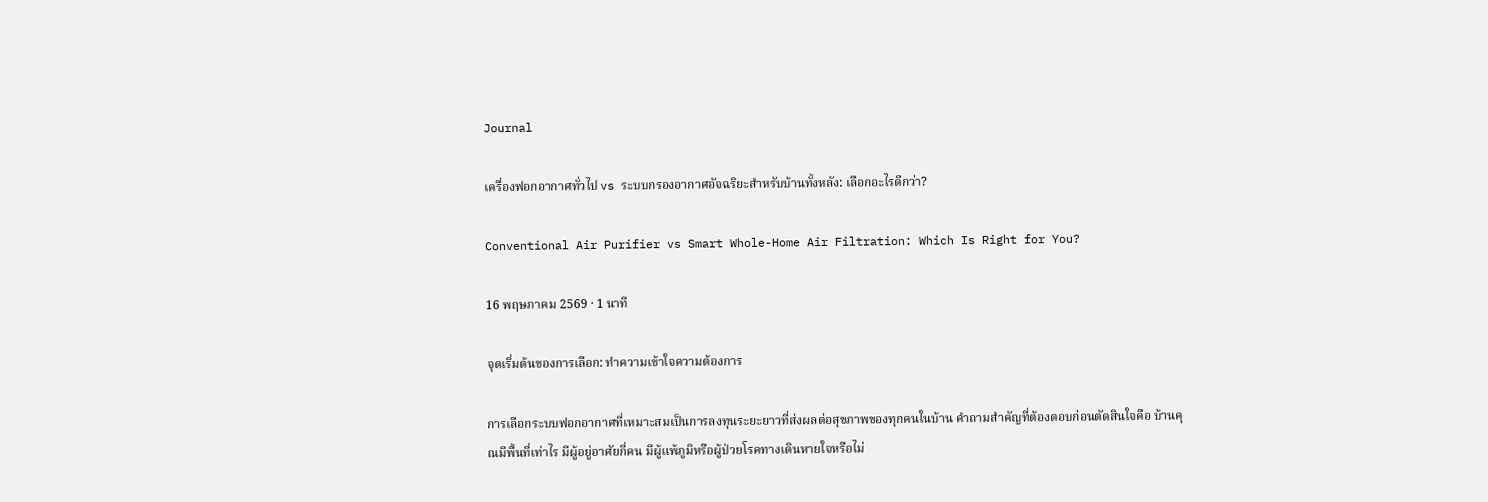Journal

เครื่องฟอกอากาศทั่วไป vs ระบบกรองอากาศอัจฉริยะสำหรับบ้านทั้งหลัง: เลือกอะไรดีกว่า?

Conventional Air Purifier vs Smart Whole-Home Air Filtration: Which Is Right for You?

16 พฤษภาคม 2569 · 1 นาที

จุดเริ่มต้นของการเลือก: ทำความเข้าใจความต้องการ

การเลือกระบบฟอกอากาศที่เหมาะสมเป็นการลงทุนระยะยาวที่ส่งผลต่อสุขภาพของทุกคนในบ้าน คำถามสำคัญที่ต้องตอบก่อนตัดสินใจคือ บ้านคุณมีพื้นที่เท่าไร มีผู้อยู่อาศัยกี่คน มีผู้แพ้ภูมิหรือผู้ป่วยโรคทางเดินหายใจหรือไม่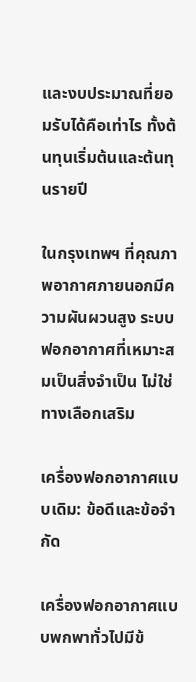และงบประมาณที่ยอมรับได้คือเท่าไร ทั้งต้นทุนเริ่มต้นและต้นทุนรายปี

ในกรุงเทพฯ ที่คุณภาพอากาศภายนอกมีความผันผวนสูง ระบบฟอกอากาศที่เหมาะสมเป็นสิ่งจำเป็น ไม่ใช่ทางเลือกเสริม

เครื่องฟอกอากาศแบบเดิม: ข้อดีและข้อจำกัด

เครื่องฟอกอากาศแบบพกพาทั่วไปมีข้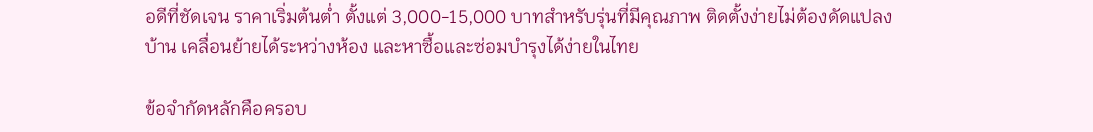อดีที่ชัดเจน ราคาเริ่มต้นต่ำ ตั้งแต่ 3,000-15,000 บาทสำหรับรุ่นที่มีคุณภาพ ติดตั้งง่ายไม่ต้องดัดแปลงบ้าน เคลื่อนย้ายได้ระหว่างห้อง และหาซื้อและซ่อมบำรุงได้ง่ายในไทย

ข้อจำกัดหลักคือครอบ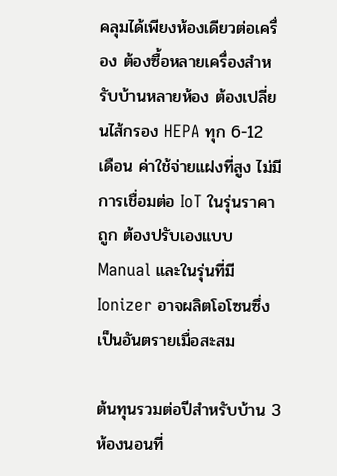คลุมได้เพียงห้องเดียวต่อเครื่อง ต้องซื้อหลายเครื่องสำหรับบ้านหลายห้อง ต้องเปลี่ยนไส้กรอง HEPA ทุก 6-12 เดือน ค่าใช้จ่ายแฝงที่สูง ไม่มีการเชื่อมต่อ IoT ในรุ่นราคาถูก ต้องปรับเองแบบ Manual และในรุ่นที่มี Ionizer อาจผลิตโอโซนซึ่งเป็นอันตรายเมื่อสะสม

ต้นทุนรวมต่อปีสำหรับบ้าน 3 ห้องนอนที่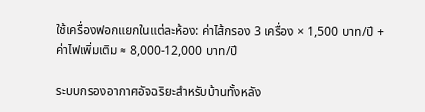ใช้เครื่องฟอกแยกในแต่ละห้อง: ค่าไส้กรอง 3 เครื่อง × 1,500 บาท/ปี + ค่าไฟเพิ่มเติม ≈ 8,000-12,000 บาท/ปี

ระบบกรองอากาศอัจฉริยะสำหรับบ้านทั้งหลัง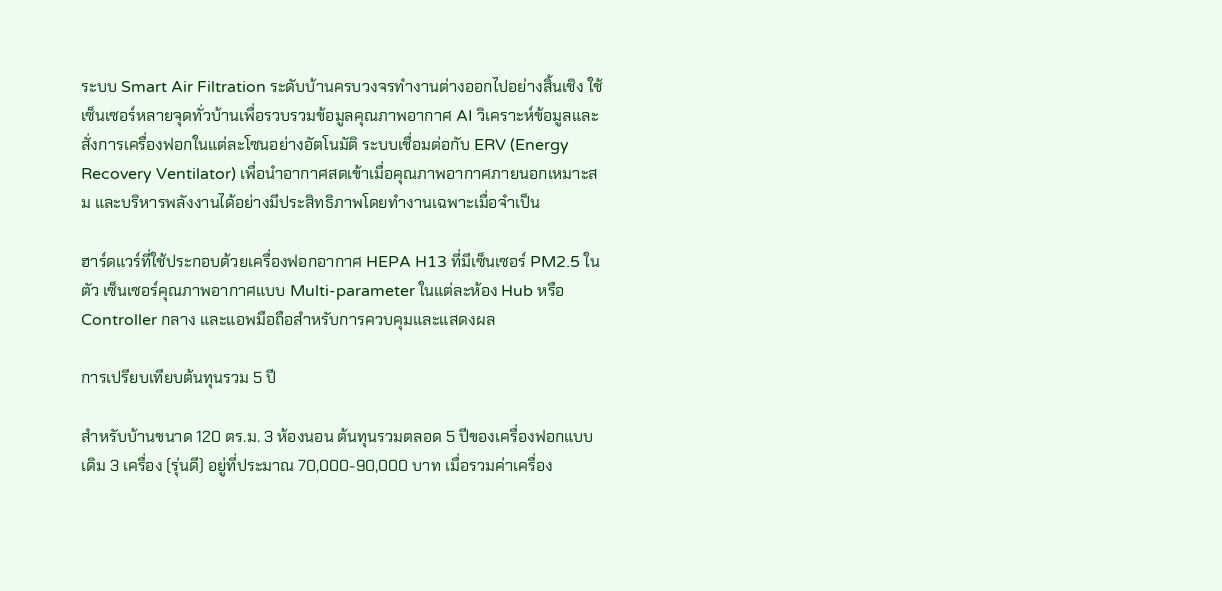ระบบ Smart Air Filtration ระดับบ้านครบวงจรทำงานต่างออกไปอย่างสิ้นเชิง ใช้เซ็นเซอร์หลายจุดทั่วบ้านเพื่อรวบรวมข้อมูลคุณภาพอากาศ AI วิเคราะห์ข้อมูลและสั่งการเครื่องฟอกในแต่ละโซนอย่างอัตโนมัติ ระบบเชื่อมต่อกับ ERV (Energy Recovery Ventilator) เพื่อนำอากาศสดเข้าเมื่อคุณภาพอากาศภายนอกเหมาะสม และบริหารพลังงานได้อย่างมีประสิทธิภาพโดยทำงานเฉพาะเมื่อจำเป็น

ฮาร์ดแวร์ที่ใช้ประกอบด้วยเครื่องฟอกอากาศ HEPA H13 ที่มีเซ็นเซอร์ PM2.5 ในตัว เซ็นเซอร์คุณภาพอากาศแบบ Multi-parameter ในแต่ละห้อง Hub หรือ Controller กลาง และแอพมือถือสำหรับการควบคุมและแสดงผล

การเปรียบเทียบต้นทุนรวม 5 ปี

สำหรับบ้านขนาด 120 ตร.ม. 3 ห้องนอน ต้นทุนรวมตลอด 5 ปีของเครื่องฟอกแบบเดิม 3 เครื่อง (รุ่นดี) อยู่ที่ประมาณ 70,000-90,000 บาท เมื่อรวมค่าเครื่อง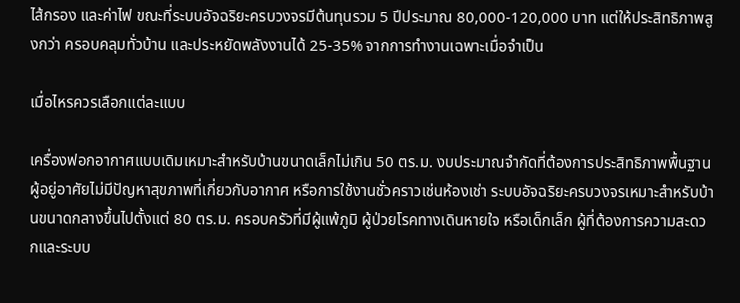ไส้กรอง และค่าไฟ ขณะที่ระบบอัจฉริยะครบวงจรมีต้นทุนรวม 5 ปีประมาณ 80,000-120,000 บาท แต่ให้ประสิทธิภาพสูงกว่า ครอบคลุมทั่วบ้าน และประหยัดพลังงานได้ 25-35% จากการทำงานเฉพาะเมื่อจำเป็น

เมื่อไหรควรเลือกแต่ละแบบ

เครื่องฟอกอากาศแบบเดิมเหมาะสำหรับบ้านขนาดเล็กไม่เกิน 50 ตร.ม. งบประมาณจำกัดที่ต้องการประสิทธิภาพพื้นฐาน ผู้อยู่อาศัยไม่มีปัญหาสุขภาพที่เกี่ยวกับอากาศ หรือการใช้งานชั่วคราวเช่นห้องเช่า ระบบอัจฉริยะครบวงจรเหมาะสำหรับบ้านขนาดกลางขึ้นไปตั้งแต่ 80 ตร.ม. ครอบครัวที่มีผู้แพ้ภูมิ ผู้ป่วยโรคทางเดินหายใจ หรือเด็กเล็ก ผู้ที่ต้องการความสะดวกและระบบ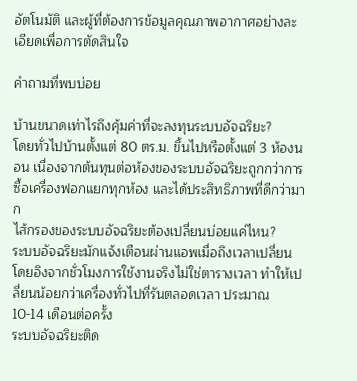อัตโนมัติ และผู้ที่ต้องการข้อมูลคุณภาพอากาศอย่างละเอียดเพื่อการตัดสินใจ

คำถามที่พบบ่อย

บ้านขนาดเท่าไรถึงคุ้มค่าที่จะลงทุนระบบอัจฉริยะ?
โดยทั่วไปบ้านตั้งแต่ 80 ตร.ม. ขึ้นไปหรือตั้งแต่ 3 ห้องนอน เนื่องจากต้นทุนต่อห้องของระบบอัจฉริยะถูกกว่าการซื้อเครื่องฟอกแยกทุกห้อง และได้ประสิทธิภาพที่ดีกว่ามาก
ไส้กรองของระบบอัจฉริยะต้องเปลี่ยนบ่อยแค่ไหน?
ระบบอัจฉริยะมักแจ้งเตือนผ่านแอพเมื่อถึงเวลาเปลี่ยน โดยอิงจากชั่วโมงการใช้งานจริงไม่ใช่ตารางเวลา ทำให้เปลี่ยนน้อยกว่าเครื่องทั่วไปที่รันตลอดเวลา ประมาณ 10-14 เดือนต่อครั้ง
ระบบอัจฉริยะติด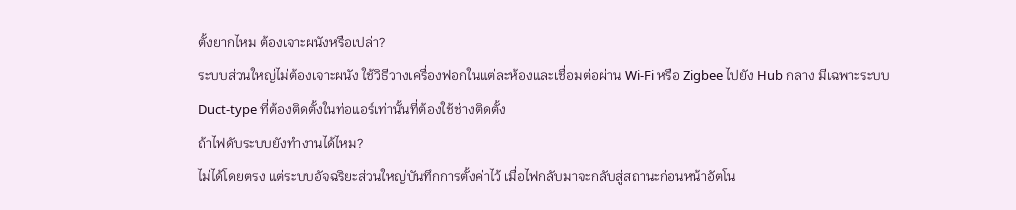ตั้งยากไหม ต้องเจาะผนังหรือเปล่า?
ระบบส่วนใหญ่ไม่ต้องเจาะผนัง ใช้วิธีวางเครื่องฟอกในแต่ละห้องและเชื่อมต่อผ่าน Wi-Fi หรือ Zigbee ไปยัง Hub กลาง มีเฉพาะระบบ Duct-type ที่ต้องติดตั้งในท่อแอร์เท่านั้นที่ต้องใช้ช่างติดตั้ง
ถ้าไฟดับระบบยังทำงานได้ไหม?
ไม่ได้โดยตรง แต่ระบบอัจฉริยะส่วนใหญ่บันทึกการตั้งค่าไว้ เมื่อไฟกลับมาจะกลับสู่สถานะก่อนหน้าอัตโน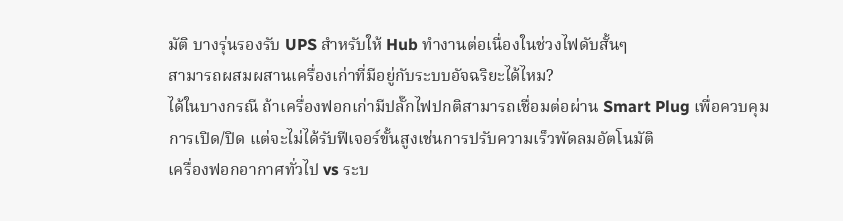มัติ บางรุ่นรองรับ UPS สำหรับให้ Hub ทำงานต่อเนื่องในช่วงไฟดับสั้นๆ
สามารถผสมผสานเครื่องเก่าที่มีอยู่กับระบบอัจฉริยะได้ไหม?
ได้ในบางกรณี ถ้าเครื่องฟอกเก่ามีปลั๊กไฟปกติสามารถเชื่อมต่อผ่าน Smart Plug เพื่อควบคุมการเปิด/ปิด แต่จะไม่ได้รับฟีเจอร์ขั้นสูงเช่นการปรับความเร็วพัดลมอัตโนมัติ
เครื่องฟอกอากาศทั่วไป vs ระบ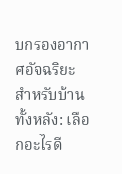บกรองอากาศอัจฉริยะสำหรับบ้านทั้งหลัง: เลือกอะไรดี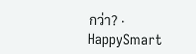กว่า? · HappySmart